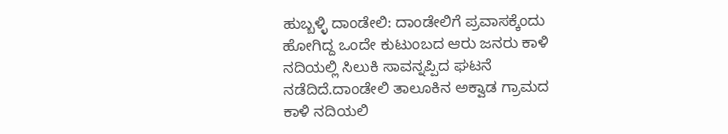ಹುಬ್ಬಳ್ಳಿ ದಾಂಡೇಲಿ: ದಾಂಡೇಲಿಗೆ ಪ್ರವಾಸಕ್ಕೆಂದು ಹೋಗಿದ್ದ ಒಂದೇ ಕುಟುಂಬದ ಆರು ಜನರು ಕಾಳಿ ನದಿಯಲ್ಲಿ ಸಿಲುಕಿ ಸಾವನ್ನಪ್ಪಿದ ಘಟನೆ ನಡೆದಿದೆ.ದಾಂಡೇಲಿ ತಾಲೂಕಿನ ಅಕ್ವಾಡ ಗ್ರಾಮದ ಕಾಳಿ ನದಿಯಲಿ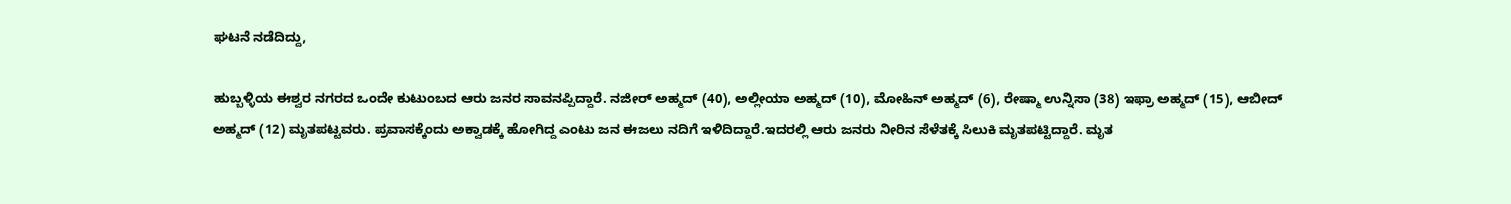ಘಟನೆ ನಡೆದಿದ್ದು,

ಹುಬ್ಬಳ್ಳಿಯ ಈಶ್ವರ ನಗರದ ಒಂದೇ ಕುಟುಂಬದ ಆರು ಜನರ ಸಾವನಪ್ಪಿದ್ದಾರೆ. ನಜೀರ್ ಅಹ್ಮದ್ (40), ಅಲ್ಲೀಯಾ ಅಹ್ಮದ್ (10), ಮೋಹಿನ್ ಅಹ್ಮದ್ (6), ರೇಷ್ಮಾ ಉನ್ನಿಸಾ (38) ಇಫ್ರಾ ಅಹ್ಮದ್ (15), ಆಬೀದ್ ಅಹ್ಮದ್ (12) ಮೃತಪಟ್ಟವರು. ಪ್ರವಾಸಕ್ಕೆಂದು ಅಕ್ವಾಡಕ್ಕೆ ಹೋಗಿದ್ದ ಎಂಟು ಜನ ಈಜಲು ನದಿಗೆ ಇಳಿದಿದ್ದಾರೆ.ಇದರಲ್ಲಿ ಆರು ಜನರು ನೀರಿನ ಸೆಳೆತಕ್ಕೆ ಸಿಲುಕಿ ಮೃತಪಟ್ಟಿದ್ದಾರೆ. ಮೃತ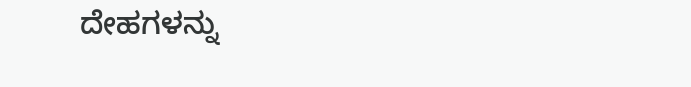ದೇಹಗಳನ್ನು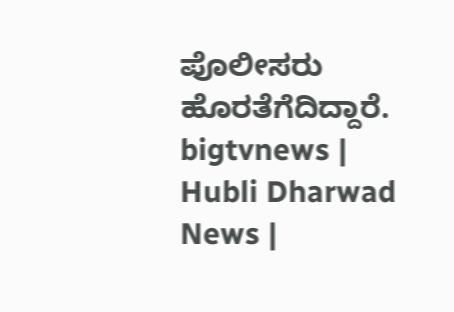ಪೊಲೀಸರು ಹೊರತೆಗೆದಿದ್ದಾರೆ.
bigtvnews | Hubli Dharwad News |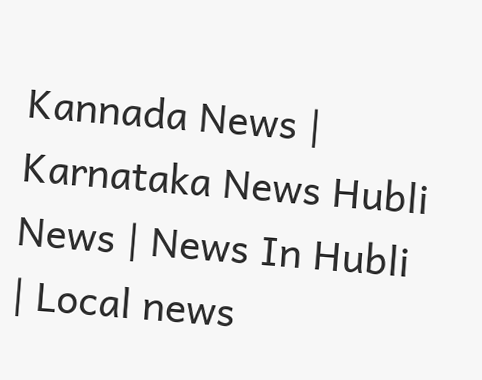Kannada News | Karnataka News Hubli News | News In Hubli | Local news